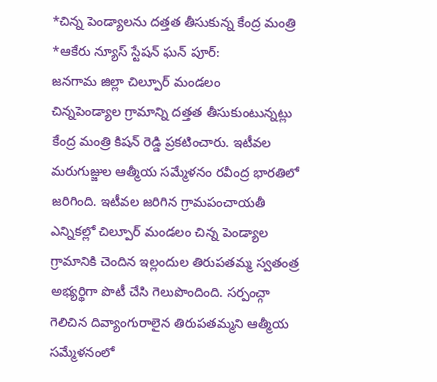*చిన్న పెండ్యాలను దత్తత తీసుకున్న కేంద్ర మంత్రి
*ఆకేరు న్యూస్ స్టేషన్ ఘన్ పూర్:
జనగామ జిల్లా చిల్పూర్ మండలం
చిన్నపెండ్యాల గ్రామాన్ని దత్తత తీసుకుంటున్నట్లు కేంద్ర మంత్రి కిషన్ రెడ్డి ప్రకటించారు. ఇటీవల మరుగుజ్జుల ఆత్మీయ సమ్మేళనం రవీంద్ర భారతిలో జరిగింది. ఇటీవల జరిగిన గ్రామపంచాయతీ ఎన్నికల్లో చిల్పూర్ మండలం చిన్న పెండ్యాల గ్రామానికి చెందిన ఇల్లందుల తిరుపతమ్మ స్వతంత్ర అభ్యర్థిగా పొటీ చేసి గెలుపొందింది. సర్పంచ్గా గెలిచిన దివ్యాంగురాలైన తిరుపతమ్మని ఆత్మీయ సమ్మేళనంలో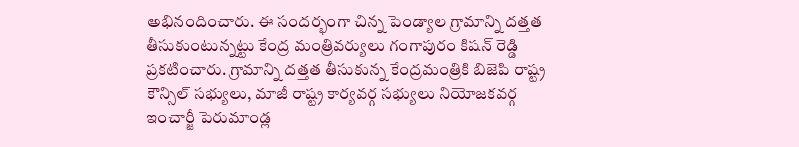అభినందించారు. ఈ సందర్భంగా చిన్న పెండ్యాల గ్రామాన్ని దత్తత తీసుకుంటున్నట్టు కేంద్ర మంత్రివర్యులు గంగాపురం కిషన్ రెడ్డి ప్రకటించారు. గ్రామాన్ని దత్తత తీసుకున్న కేంద్రమంత్రికి బిజెపి రాష్ట్ర కౌన్సిల్ సభ్యులు, మాజీ రాష్ట్ర కార్యవర్గ సభ్యులు నియోజకవర్గ ఇంచార్జీ పెరుమాండ్ల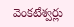వెంకటేశ్వర్లు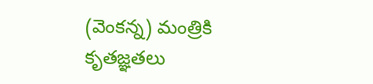(వెంకన్న) మంత్రికి కృతజ్ఞతలు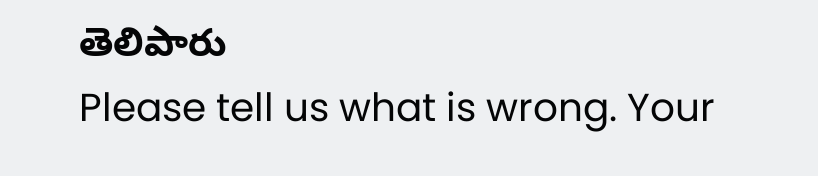తెలిపారు
Please tell us what is wrong. Your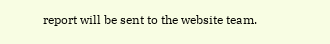report will be sent to the website team.